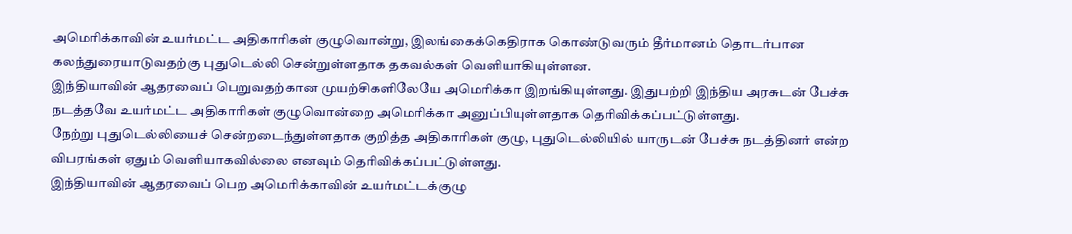அமெரிக்காவின் உயர்மட்ட அதிகாரிகள் குழுவொன்று, இலங்கைக்கெதிராக கொண்டுவரும் தீர்மானம் தொடர்பான கலந்துரையாடுவதற்கு புதுடெல்லி சென்றுள்ளதாக தகவல்கள் வெளியாகியுள்ளன.
இந்தியாவின் ஆதரவைப் பெறுவதற்கான முயற்சிகளிலேயே அமெரிக்கா இறங்கியுள்ளது. இதுபற்றி இந்திய அரசுடன் பேச்சு நடத்தவே உயர்மட்ட அதிகாரிகள் குழுவொன்றை அமெரிக்கா அனுப்பியுள்ளதாக தெரிவிக்கப்பட்டுள்ளது.
நேற்று புதுடெல்லியைச் சென்றடைந்துள்ளதாக குறித்த அதிகாரிகள் குழு, புதுடெல்லியில் யாருடன் பேச்சு நடத்தினர் என்ற விபரங்கள் ஏதும் வெளியாகவில்லை எனவும் தெரிவிக்கப்பட்டுள்ளது.
இந்தியாவின் ஆதரவைப் பெற அமெரிக்காவின் உயர்மட்டக்குழு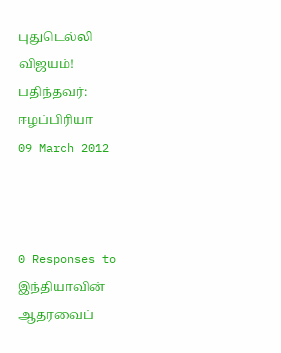புதுடெல்லி விஜயம்!
பதிந்தவர்:
ஈழப்பிரியா
09 March 2012



0 Responses to இந்தியாவின் ஆதரவைப்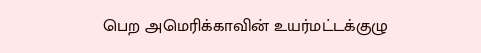பெற அமெரிக்காவின் உயர்மட்டக்குழு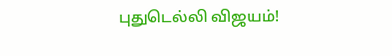புதுடெல்லி விஜயம்!